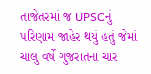તાજેતરમાં જ UPSCનું પરિણામ જાહેર થયું હતું જેમાં ચાલુ વર્ષે ગુજરાતના ચાર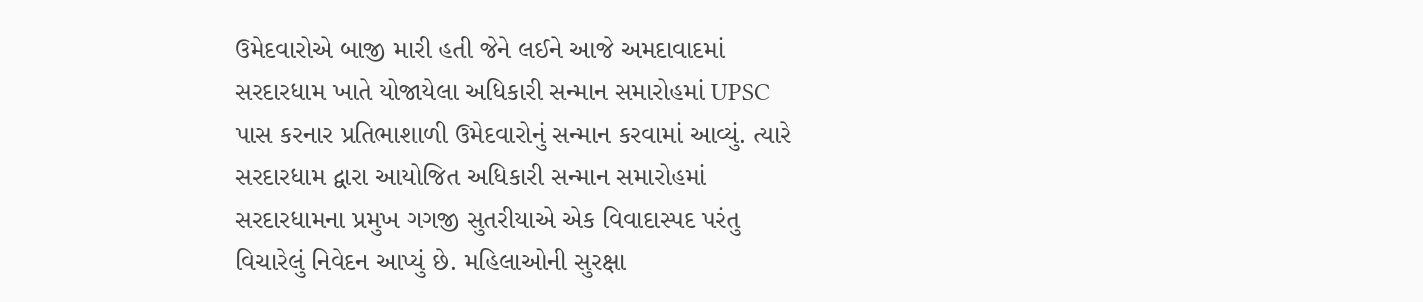ઉમેદવારોએ બાજી મારી હતી જેને લઈને આજે અમદાવાદમાં સરદારધામ ખાતે યોજાયેલા અધિકારી સન્માન સમારોહમાં UPSC પાસ કરનાર પ્રતિભાશાળી ઉમેદવારોનું સન્માન કરવામાં આવ્યું. ત્યારે સરદારધામ દ્વારા આયોજિત અધિકારી સન્માન સમારોહમાં સરદારધામના પ્રમુખ ગગજી સુતરીયાએ એક વિવાદાસ્પદ પરંતુ વિચારેલું નિવેદન આપ્યું છે. મહિલાઓની સુરક્ષા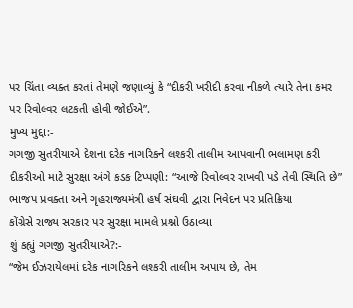પર ચિંતા વ્યક્ત કરતાં તેમણે જણાવ્યું કે “દીકરી ખરીદી કરવા નીકળે ત્યારે તેના કમર પર રિવોલ્વર લટકતી હોવી જોઈએ”.
મુખ્ય મુદ્દા:-
ગગજી સુતરીયાએ દેશના દરેક નાગરિકને લશ્કરી તાલીમ આપવાની ભલામણ કરી
દીકરીઓ માટે સુરક્ષા અંગે કડક ટિપ્પણી: “આજે રિવોલ્વર રાખવી પડે તેવી સ્થિતિ છે”
ભાજપ પ્રવક્તા અને ગૃહરાજ્યમંત્રી હર્ષ સંઘવી દ્વારા નિવેદન પર પ્રતિક્રિયા
કોંગ્રેસે રાજ્ય સરકાર પર સુરક્ષા મામલે પ્રશ્નો ઉઠાવ્યા
શું કહ્યું ગગજી સુતરીયાએ?:-
“જેમ ઈઝરાયેલમાં દરેક નાગરિકને લશ્કરી તાલીમ અપાય છે, તેમ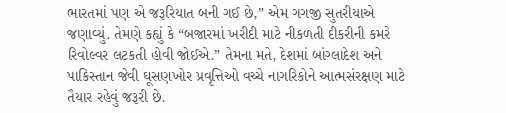ભારતમાં પણ એ જરૂરિયાત બની ગઈ છે,” એમ ગગજી સુતરીયાએ જણાવ્યું. તેમણે કહ્યું કે “બજારમાં ખરીદી માટે નીકળતી દીકરીની કમરે રિવોલ્વર લટકતી હોવી જોઈએ.” તેમના મતે, દેશમાં બાંગ્લાદેશ અને પાકિસ્તાન જેવી ઘૂસણખોર પ્રવૃત્તિઓ વચ્ચે નાગરિકોને આત્મસંરક્ષણ માટે તૈયાર રહેવું જરૂરી છે.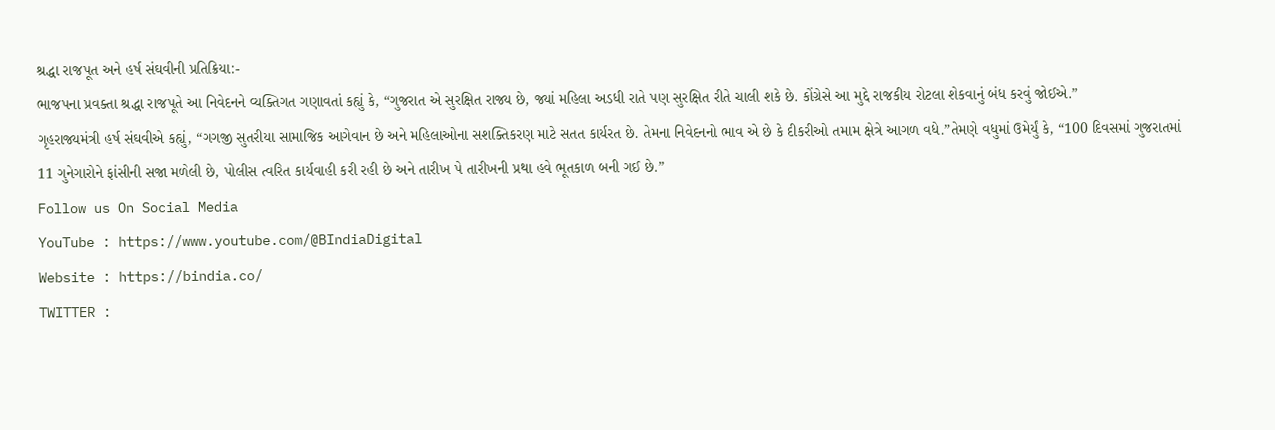શ્રદ્ધા રાજપૂત અને હર્ષ સંઘવીની પ્રતિક્રિયા:-
ભાજપના પ્રવક્તા શ્રદ્ધા રાજપૂતે આ નિવેદનને વ્યક્તિગત ગણાવતાં કહ્યું કે, “ગુજરાત એ સુરક્ષિત રાજ્ય છે, જ્યાં મહિલા અડધી રાતે પણ સુરક્ષિત રીતે ચાલી શકે છે. કોંગ્રેસે આ મુદ્દે રાજકીય રોટલા શેકવાનું બંધ કરવું જોઈએ.”
ગૃહરાજ્યમંત્રી હર્ષ સંઘવીએ કહ્યું, “ગગજી સુતરીયા સામાજિક આગેવાન છે અને મહિલાઓના સશક્તિકરણ માટે સતત કાર્યરત છે. તેમના નિવેદનનો ભાવ એ છે કે દીકરીઓ તમામ ક્ષેત્રે આગળ વધે.”તેમણે વધુમાં ઉમેર્યું કે, “100 દિવસમાં ગુજરાતમાં 11 ગુનેગારોને ફાંસીની સજા મળેલી છે, પોલીસ ત્વરિત કાર્યવાહી કરી રહી છે અને તારીખ પે તારીખની પ્રથા હવે ભૂતકાળ બની ગઈ છે.”
Follow us On Social Media
YouTube : https://www.youtube.com/@BIndiaDigital
Website : https://bindia.co/
TWITTER :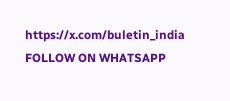https://x.com/buletin_india
FOLLOW ON WHATSAPP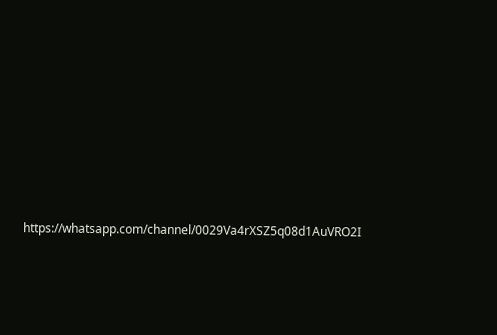https://whatsapp.com/channel/0029Va4rXSZ5q08d1AuVRO2I